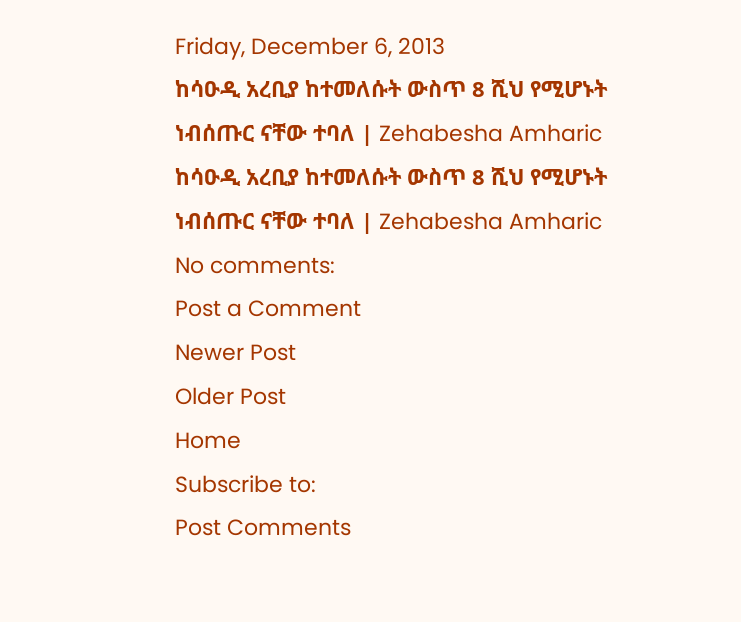Friday, December 6, 2013
ከሳዑዲ አረቢያ ከተመለሱት ውስጥ 8 ሺህ የሚሆኑት ነብሰጡር ናቸው ተባለ | Zehabesha Amharic
ከሳዑዲ አረቢያ ከተመለሱት ውስጥ 8 ሺህ የሚሆኑት ነብሰጡር ናቸው ተባለ | Zehabesha Amharic
No comments:
Post a Comment
Newer Post
Older Post
Home
Subscribe to:
Post Comments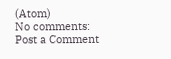(Atom)
No comments:
Post a Comment